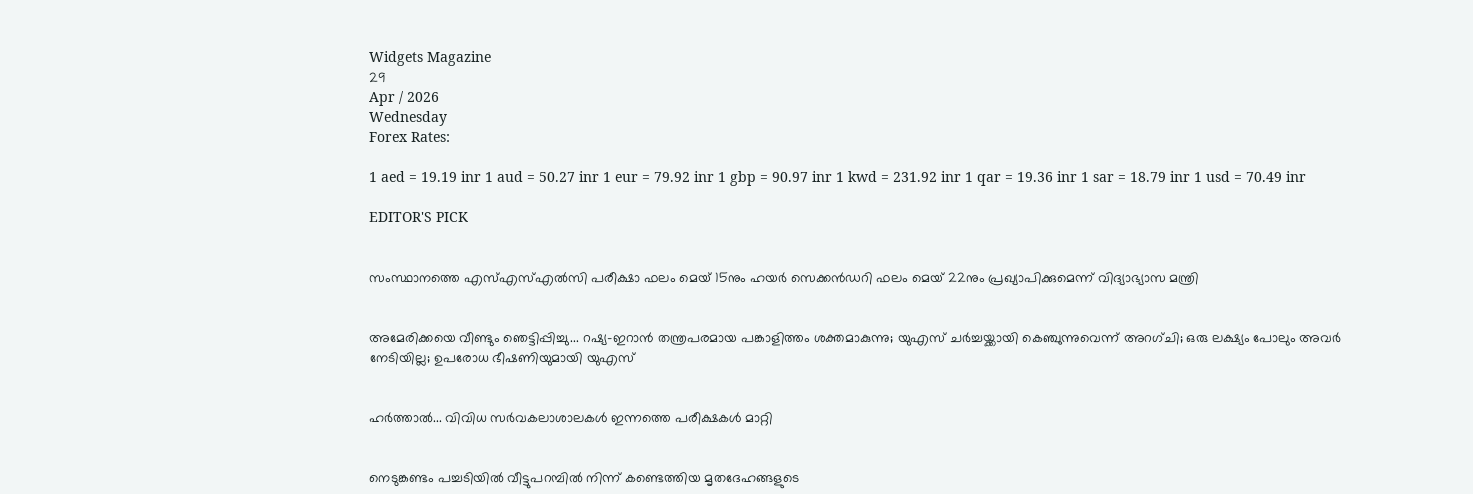Widgets Magazine
29
Apr / 2026
Wednesday
Forex Rates:

1 aed = 19.19 inr 1 aud = 50.27 inr 1 eur = 79.92 inr 1 gbp = 90.97 inr 1 kwd = 231.92 inr 1 qar = 19.36 inr 1 sar = 18.79 inr 1 usd = 70.49 inr

EDITOR'S PICK


സംസ്ഥാനത്തെ എസ്എസ്എൽസി പരീക്ഷാ ഫലം മെയ് 15നും ഹയർ സെക്കൻഡറി ഫലം മെയ് 22നും പ്രഖ്യാപിക്കുമെന്ന് വിദ്യാഭ്യാസ മന്ത്രി


അമേരിക്കയെ വീണ്ടും ഞെട്ടിപ്പിച്ചു... റഷ്യ-ഇറാൻ തന്ത്രപരമായ പങ്കാളിത്തം ശക്തമാകുന്നു; യുഎസ് ചർച്ചയ്ക്കായി കെഞ്ചുന്നുവെന്ന് അറഗ്ചി; ഒരു ലക്ഷ്യം പോലും അവർ നേടിയില്ല; ഉപരോധ ഭീഷണിയുമായി യുഎസ്


ഹര്‍ത്താല്‍... വിവിധ സർവകലാശാലകൾ ഇന്നത്തെ പരീക്ഷകൾ മാറ്റി


നെടുങ്കണ്ടം പച്ചടിയിൽ വീട്ടുപറമ്പിൽ നിന്ന് കണ്ടെത്തിയ മൃതദേഹങ്ങളുടെ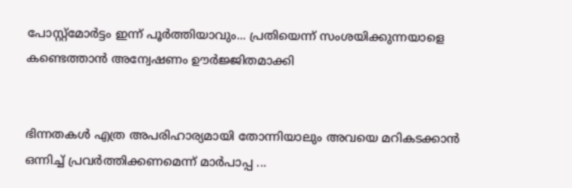പോസ്റ്റ്മോർട്ടം ഇന്ന് പൂർത്തിയാവും... പ്രതിയെന്ന് സംശയിക്കുന്നയാളെ കണ്ടെത്താൻ അന്വേഷണം ഊർജ്ജിതമാക്കി


ഭിന്നതകൾ എത്ര അപരിഹാര്യമായി തോന്നിയാലും അവയെ മറികടക്കാൻ ഒന്നിച്ച്‌ പ്രവർത്തിക്കണമെന്ന് മാർപാപ്പ ...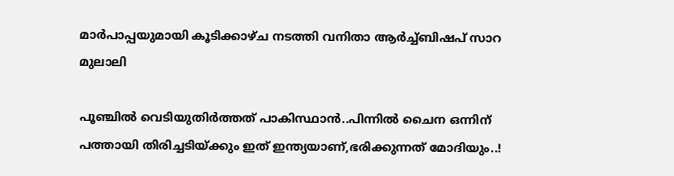മാർപാപ്പയുമായി കൂടിക്കാഴ്‌ച നടത്തി വനിതാ ആർച്ച്‌ബിഷപ് സാറ മുലാലി

പൂഞ്ചിൽ വെടിയുതിർത്തത് പാകിസ്ഥാൻ..പിന്നിൽ ചൈന ഒന്നിന് പത്തായി തിരിച്ചടിയ്ക്കും ഇത് ഇന്ത്യയാണ്,ഭരിക്കുന്നത് മോദിയും..!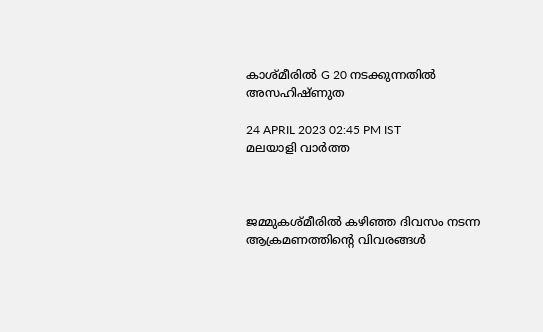കാശ്മീരിൽ G 20 നടക്കുന്നതിൽ അസഹിഷ്ണുത

24 APRIL 2023 02:45 PM IST
മലയാളി വാര്‍ത്ത



ജമ്മുകശ്മീരിൽ കഴിഞ്ഞ ദിവസം നടന്ന ആക്രമണത്തിന്റെ വിവരങ്ങൾ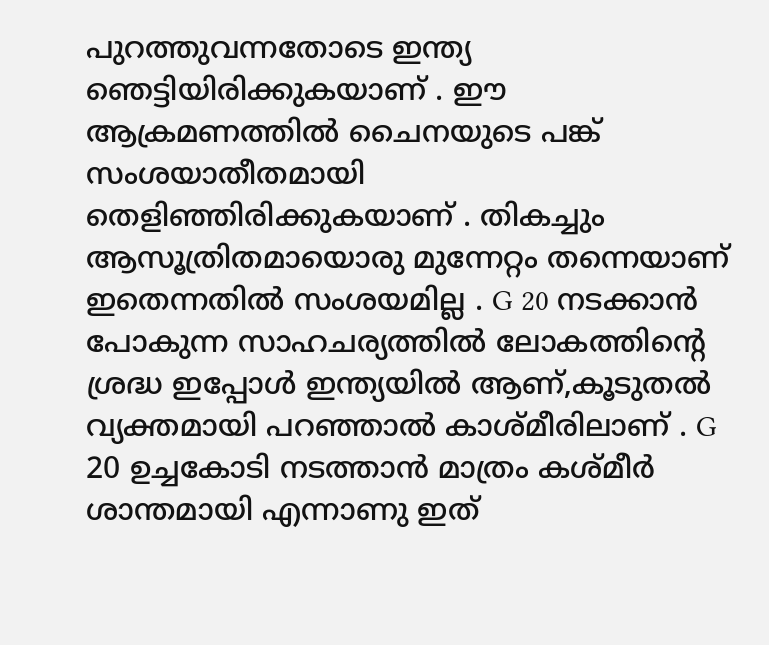പുറത്തുവന്നതോടെ ഇന്ത്യ ഞെട്ടിയിരിക്കുകയാണ് . ഈ ആക്രമണത്തിൽ ചൈനയുടെ പങ്ക് സംശയാതീതമായി തെളിഞ്ഞിരിക്കുകയാണ് . തികച്ചും ആസൂത്രിതമായൊരു മുന്നേറ്റം തന്നെയാണ് ഇതെന്നതിൽ സംശയമില്ല . G 20 നടക്കാൻ പോകുന്ന സാഹചര്യത്തിൽ ലോകത്തിന്റെ ശ്രദ്ധ ഇപ്പോൾ ഇന്ത്യയിൽ ആണ്,കൂടുതൽ വ്യക്തമായി പറഞ്ഞാൽ കാശ്മീരിലാണ് . G 20 ഉച്ചകോടി നടത്താൻ മാത്രം കശ്മീർ ശാന്തമായി എന്നാണു ഇത്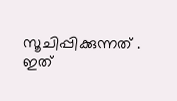സൂചിപ്പിക്കുന്നത് . ഇത്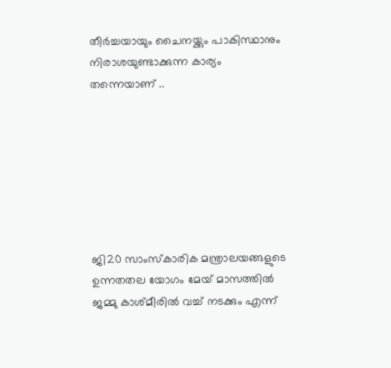തീർച്ചയായും ചൈനയ്ക്കും പാകിസ്ഥാനും നിരാശയുണ്ടാക്കുന്ന കാര്യം തന്നെയാണ് ..







ജി20 സാംസ്‌കാരിക മന്ത്രാലയങ്ങളുടെ ഉന്നതതല യോഗം മേയ് മാസത്തില്‍ ജമ്മു കാശ്മീരില്‍ വച്ച് നടക്കും എന്ന്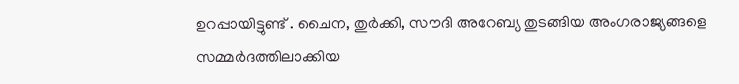ഉറപ്പായിട്ടുണ്ട് . ചൈന, തുര്‍ക്കി, സൗദി അറേബ്യ തുടങ്ങിയ അംഗരാജ്യങ്ങളെ സമ്മര്‍ദത്തിലാക്കിയ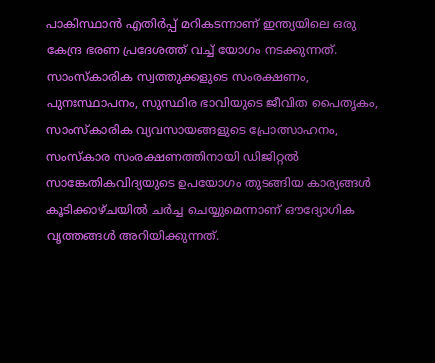പാകിസ്ഥാന്‍ എതിര്‍പ്പ് മറികടന്നാണ് ഇന്ത്യയിലെ ഒരു കേന്ദ്ര ഭരണ പ്രദേശത്ത് വച്ച് യോഗം നടക്കുന്നത്. സാംസ്‌കാരിക സ്വത്തുക്കളുടെ സംരക്ഷണം, പുനഃസ്ഥാപനം, സുസ്ഥിര ഭാവിയുടെ ജീവിത പൈതൃകം, സാംസ്‌കാരിക വ്യവസായങ്ങളുടെ പ്രോത്സാഹനം, സംസ്‌കാര സംരക്ഷണത്തിനായി ഡിജിറ്റല്‍ സാങ്കേതികവിദ്യയുടെ ഉപയോഗം തുടങ്ങിയ കാര്യങ്ങള്‍ കൂടിക്കാഴ്ചയില്‍ ചര്‍ച്ച ചെയ്യുമെന്നാണ് ഔദ്യോഗിക വൃത്തങ്ങള്‍ അറിയിക്കുന്നത്.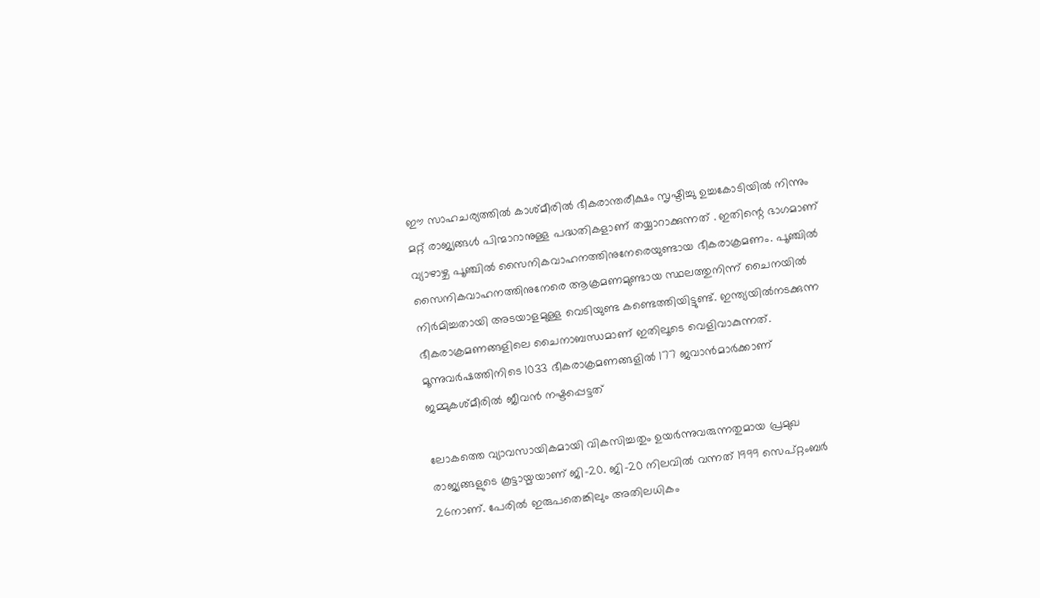ഈ സാഹചര്യത്തിൽ കാശ്മീരിൽ ഭീകരാന്തരീക്ഷം സൃഷ്ടിച്ചു ഉച്ചകോടിയിൽ നിന്നും മറ്റ് രാജ്യങ്ങൾ പിന്മാറാനുള്ള പദ്ധതികളാണ് തയ്യാറാക്കുന്നത് . ഇതിന്റെ ഭാഗമാണ് വ്യാഴാഴ്ച പൂഞ്ചിൽ സൈനികവാഹനത്തിനുനേരെയുണ്ടായ ഭീകരാക്രമണം. പൂഞ്ചിൽ സൈനികവാഹനത്തിനുനേരെ ആക്രമണമുണ്ടായ സ്ഥലത്തുനിന്ന് ചൈനയിൽ നിർമിച്ചതായി അടയാളമുള്ള വെടിയുണ്ട കണ്ടെത്തിയിട്ടുണ്ട്. ഇന്ത്യയിൽനടക്കുന്ന ഭീകരാക്രമണങ്ങളിലെ ചൈനാബന്ധമാണ് ഇതിലൂടെ വെളിവാകുന്നത്. മൂന്നുവർഷത്തിനിടെ 1033 ഭീകരാക്രമണങ്ങളിൽ 177 ജവാൻമാർക്കാണ് ജമ്മുകശ്മീരിൽ ജീവൻ നഷ്ടപ്പെട്ടത്

ലോകത്തെ വ്യാവസായികമായി വികസിച്ചതും ഉയർന്നുവരുന്നതുമായ പ്രമുഖ രാജ്യങ്ങളുടെ കൂട്ടായ്മയാണ് ജി-20. ജി-20 നിലവിൽ വന്നത് 1999 സെപ്റ്റംബർ 26നാണ്. പേരിൽ ഇരുപതെങ്കിലും അതിലധികം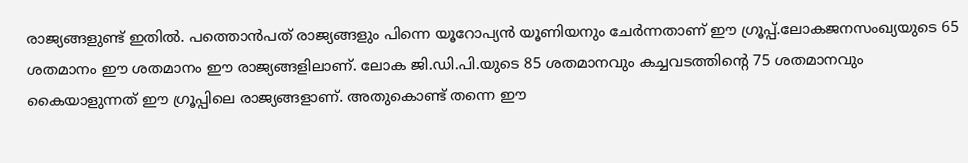രാജ്യങ്ങളുണ്ട് ഇതിൽ. പത്തൊൻപത് രാജ്യങ്ങളും പിന്നെ യൂറോപ്യൻ യൂണിയനും ചേർന്നതാണ് ഈ ഗ്രൂപ്പ്.ലോകജനസംഖ്യയുടെ 65 ശതമാനം ഈ ശതമാനം ഈ രാജ്യങ്ങളിലാണ്. ലോക ജി.ഡി.പി.യുടെ 85 ശതമാനവും കച്ചവടത്തിന്റെ 75 ശതമാനവും കൈയാളുന്നത് ഈ ഗ്രൂപ്പിലെ രാജ്യങ്ങളാണ്. അതുകൊണ്ട് തന്നെ ഈ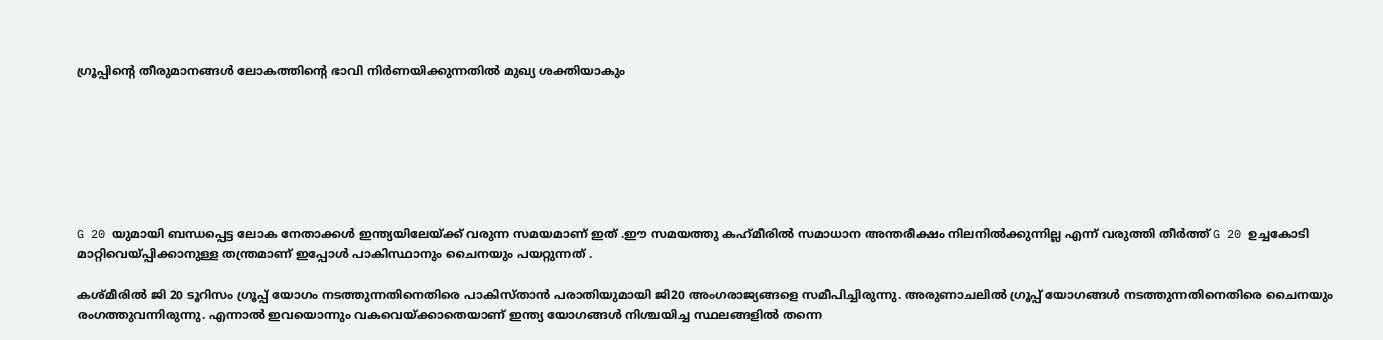ഗ്രൂപ്പിന്റെ തീരുമാനങ്ങൾ ലോകത്തിന്റെ ഭാവി നിർണയിക്കുന്നതിൽ മുഖ്യ ശക്തിയാകും







G 20 യുമായി ബന്ധപ്പെട്ട ലോക നേതാക്കൾ ഇന്ത്യയിലേയ്ക്ക് വരുന്ന സമയമാണ് ഇത് .ഈ സമയത്തു കഹ്‌മീരിൽ സമാധാന അന്തരീക്ഷം നിലനിൽക്കുന്നില്ല എന്ന് വരുത്തി തീർത്ത് G 20 ഉച്ചകോടി മാറ്റിവെയ്പ്പിക്കാനുള്ള തന്ത്രമാണ് ഇപ്പോൾ പാകിസ്ഥാനും ചൈനയും പയറ്റുന്നത് .

കശ്മീരിൽ ജി 20 ടൂറിസം ഗ്രൂപ്പ് യോഗം നടത്തുന്നതിനെതിരെ പാകിസ്താൻ പരാതിയുമായി ജി20 അംഗരാജ്യങ്ങളെ സമീപിച്ചിരുന്നു. അരുണാചലിൽ ഗ്രൂപ്പ് യോഗങ്ങൾ നടത്തുന്നതിനെതിരെ ചൈനയും രംഗത്തുവന്നിരുന്നു. എന്നാൽ ഇവയൊന്നും വകവെയ്‌ക്കാതെയാണ് ഇന്ത്യ യോഗങ്ങൾ നിശ്ചയിച്ച സ്ഥലങ്ങളിൽ തന്നെ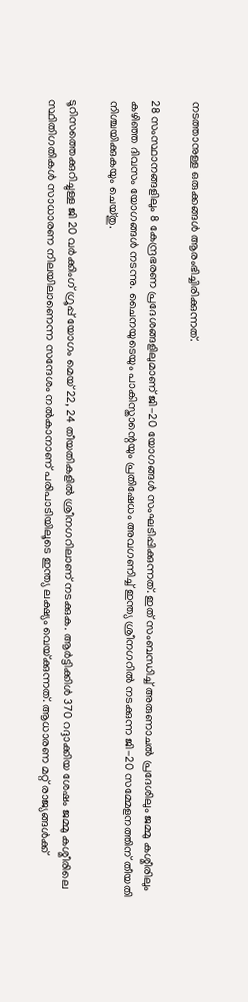നടത്താനുള്ള ഒരുക്കങ്ങൾ ആരംഭിച്ചിരിക്കുന്നത്.

28 സംസ്ഥാനങ്ങളിലും 8 കേന്ദ്രഭരണ പ്രദേശങ്ങളിലുമാണ് ജി-20 യോഗങ്ങൾ സംഘടിപ്പിക്കുന്നത്. ഇത് സംബന്ധിച്ച് അരുണാചൽ പ്രദേശിലും ജമ്മു കശ്മീരിലും കഴിഞ്ഞ ദിവസം യോഗങ്ങൾ നടന്നു. ചൈനയുടെയും പാകിസ്താന്റെയും പ്രതിഷേധം അവഗണിച്ച് ഇന്ത്യ ശ്രീനഗറിൽ നടക്കുന്ന ജി-20 സമ്മേളനത്തിന് തീയതി നിശ്ചയിക്കുകയും ചെയ്തു.

ടൂറിസത്തെക്കുറിച്ചുള്ള ജി 20 വർക്കിംഗ് ഗ്രൂപ്പ് യോഗം മെയ് 22, 24 തീയതികളിൽ ശ്രീനഗറിലാണ് നടക്കുക. ആർട്ടിക്കിൾ 370 റദ്ദാക്കിയ ശേഷം ജമ്മു കശ്മീരിലെ സ്ഥിതിഗതികൾ സാധാരണ നിലയിലാണെന്ന സന്ദേശം നൽകാനാണ് പരിപാടിയിലൂടെ ഇന്ത്യ ലക്ഷ്യം വെയ്‌ക്കുന്നത്. ആധാരണ മറ്റ് രാജ്യങ്ങൾക്ക്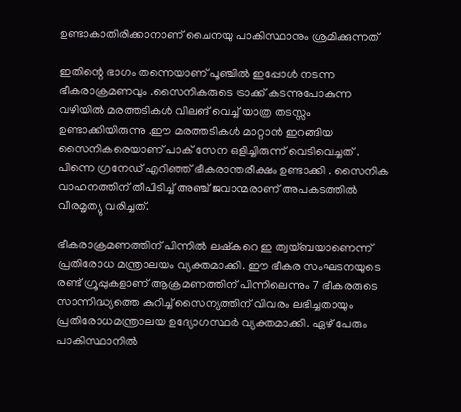ഉണ്ടാകാതിരിക്കാനാണ് ചൈനയു പാകിസ്ഥാനും ശ്രമിക്കുന്നത്

ഇതിന്റെ ഭാഗം തന്നെയാണ് പൂഞ്ചിൽ ഇപ്പോൾ നടന്ന ഭീകരാക്രമണവും .സൈനികരുടെ ട്രാക്ക് കടന്നുപോകുന്ന വഴിയിൽ മരത്തടികൾ വിലങ് വെച്ച് യാത്ര തടസ്സം ഉണ്ടാക്കിയിരുന്നു .ഈ മരത്തടികൾ മാറ്റാൻ ഇറങ്ങിയ സൈനികരെയാണ് പാക് സേന ഒളിച്ചിരുന്ന് വെടിവെച്ചത് . പിന്നെ ഗ്രനേഡ് എറിഞ്ഞ് ഭീകരാന്തരീക്ഷം ഉണ്ടാക്കി . സൈനിക വാഹനത്തിന് തീപിടിച്ച് അഞ്ച് ജവാന്മരാണ് അപകടത്തില്‍ വീരമൃത്യു വരിച്ചത്.

ഭീകരാക്രമണത്തിന് പിന്നിൽ ലഷ്കറെ ഇ ത്വയ്ബയാണെന്ന് പ്രതിരോധ മന്ത്രാലയം വ്യക്തമാക്കി. ഈ ഭീകര സംഘടനയുടെ രണ്ട് ഗ്രൂപ്പുകളാണ് ആക്രമണത്തിന് പിന്നിലെന്നും 7 ഭീകരരുടെ സാന്നിദ്ധ്യത്തെ കുറിച്ച് സൈന്യത്തിന് വിവരം ലഭിച്ചതായും പ്രതിരോധമന്ത്രാലയ ഉദ്യോഗസ്ഥർ വ്യക്തമാക്കി. ഏഴ് പേരും പാകിസ്ഥാനിൽ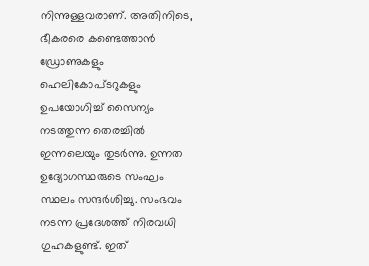നിന്നുള്ളവരാണ്. അതിനിടെ, ഭീകരരെ കണ്ടെത്താൻ ഡ്രോണുകളും ഹെലികോപ്ടറുകളും ഉപയോഗിച്ച് സൈന്യം നടത്തുന്ന തെരച്ചിൽ ഇന്നലെയും തുടർന്നു. ഉന്നത ഉദ്യോഗസ്ഥരുടെ സംഘം സ്ഥലം സന്ദർശിച്ചു. സംഭവം നടന്ന പ്രദേശത്ത് നിരവധി ഗുഹകളുണ്ട്. ഇത്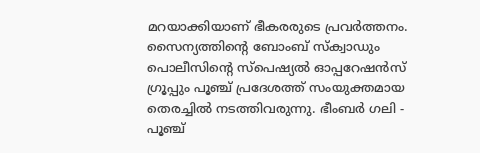മറയാക്കിയാണ് ഭീകരരുടെ പ്രവർത്തനം. സൈന്യത്തിന്റെ ബോംബ് സ്ക്വാഡും പൊലീസിന്റെ സ്പെഷ്യൽ ഓപ്പറേഷൻസ് ഗ്രൂപ്പും പൂഞ്ച് പ്രദേശത്ത് സംയുക്തമായ തെരച്ചിൽ നടത്തിവരുന്നു. ഭീംബർ ഗലി - പൂഞ്ച്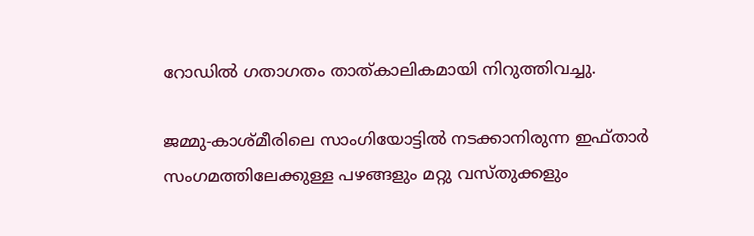റോഡിൽ ഗതാഗതം താത്കാലികമായി നിറുത്തിവച്ചു.

ജമ്മു-കാശ്മീരിലെ സാംഗിയോട്ടിൽ നടക്കാനിരുന്ന ഇഫ്താർ സംഗമത്തിലേക്കുള്ള പഴങ്ങളും മറ്റു വസ്തുക്കളും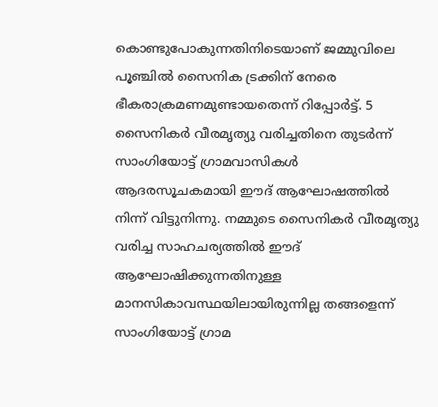കൊണ്ടുപോകുന്നതിനിടെയാണ് ജമ്മുവിലെ പൂഞ്ചിൽ സൈനിക ട്രക്കിന് നേരെ ഭീകരാക്രമണമുണ്ടായതെന്ന് റിപ്പോർട്ട്. 5 സൈനികർ വീരമൃത്യു വരിച്ചതിനെ തുടർന്ന് സാംഗിയോട്ട് ഗ്രാമവാസികൾ ആദരസൂചകമായി ഈദ് ആഘോഷത്തിൽ നിന്ന് വിട്ടുനിന്നു. നമ്മുടെ സൈനികർ വീരമൃത്യു വരിച്ച സാഹചര്യത്തിൽ ഈദ് ആഘോഷിക്കുന്നതിനുള്ള മാനസികാവസ്ഥയിലായിരുന്നില്ല തങ്ങളെന്ന് സാംഗിയോട്ട് ഗ്രാമ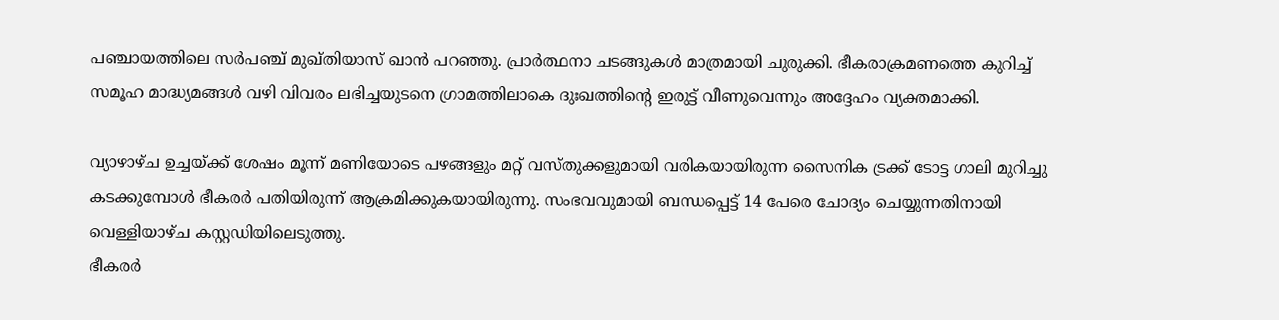പഞ്ചായത്തിലെ സർപഞ്ച് മുഖ്തിയാസ് ഖാൻ പറഞ്ഞു. പ്രാർത്ഥനാ ചടങ്ങുകൾ മാത്രമായി ചുരുക്കി. ഭീകരാക്രമണത്തെ കുറിച്ച് സമൂഹ മാദ്ധ്യമങ്ങൾ വഴി വിവരം ലഭിച്ചയുടനെ ഗ്രാമത്തിലാകെ ദുഃഖത്തിന്റെ ഇരുട്ട് വീണുവെന്നും അദ്ദേഹം വ്യക്തമാക്കി.

വ്യാഴാഴ്ച ഉച്ചയ്ക്ക് ശേഷം മൂന്ന് മണിയോടെ പഴങ്ങളും മറ്റ് വസ്തുക്കളുമായി വരികയായിരുന്ന സൈനിക ട്രക്ക് ടോട്ട ഗാലി മുറിച്ചു കടക്കുമ്പോൾ ഭീകരർ പതിയിരുന്ന് ആക്രമിക്കുകയായിരുന്നു. സംഭവവുമായി ബന്ധപ്പെട്ട് 14 പേരെ ചോദ്യം ചെയ്യുന്നതിനായി വെള്ളിയാഴ്ച കസ്റ്റഡിയിലെടുത്തു.
ഭീകരർ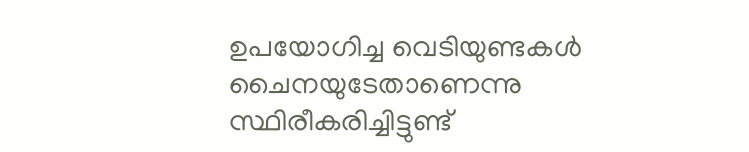ഉപയോഗിച്ച വെടിയുണ്ടകൾ ചൈനയുടേതാണെന്നു സ്ഥിരീകരിച്ചിട്ടുണ്ട്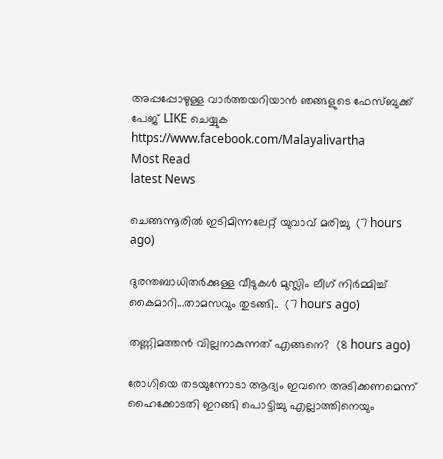അപ്പപ്പോഴുള്ള വാര്‍ത്തയറിയാന്‍ ഞങ്ങളുടെ ഫേസ്‌ബുക്ക്‌ പേജ് LIKE ചെയ്യുക
https://www.facebook.com/Malayalivartha
Most Read
latest News

ചെങ്ങന്നൂരിൽ ഇടിമിന്നലേറ്റ് യുവാവ് മരിച്ചു  (7 hours ago)

ദുരന്തബാധിതര്‍ക്കുള്ള വീടുകള്‍ മുസ്ലിം ലീഗ് നിര്‍മ്മിച്ച് കൈമാറി...താമസവും തുടങ്ങി..  (7 hours ago)

തണ്ണിമത്തൻ വില്ലനാകുന്നത് എങ്ങനെ?  (8 hours ago)

രോഗിയെ തടയുന്നോടാ ആദ്യം ഇവനെ അടിക്കണമെന്ന് ഹൈക്കോടതി ഇറങ്ങി പൊട്ടിച്ചു എല്ലാത്തിനെയും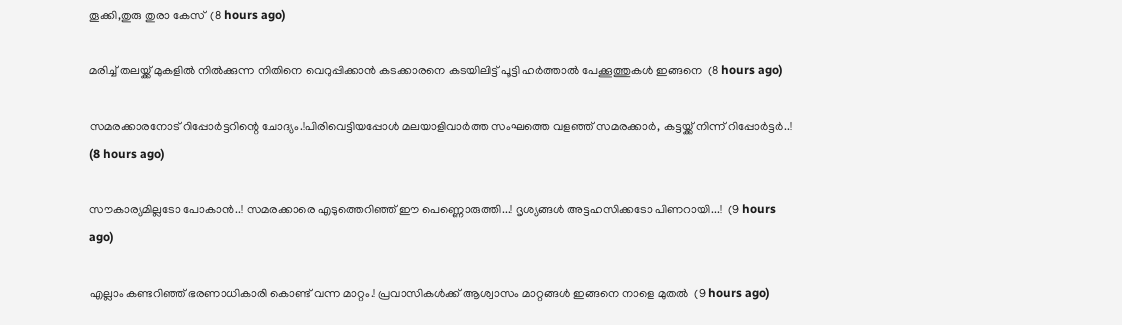തൂക്കി,തുരു തുരാ കേസ്  (8 hours ago)

മരിച്ച് തലയ്ക്ക് മുകളിൽ നിൽക്കുന്ന നിതിനെ വെറുപ്പിക്കാൻ കടക്കാരനെ കടയിലിട്ട് പൂട്ടി ഹർത്താൽ പേക്കൂത്തുകൾ ഇങ്ങനെ  (8 hours ago)

സമരക്കാരനോട് റിപ്പോർട്ടറിന്റെ ചോദ്യം.!പിരിവെട്ടിയപ്പോൾ മലയാളിവാർത്ത സംഘത്തെ വളഞ്ഞ് സമരക്കാർ, കട്ടയ്ക്ക് നിന്ന് റിപ്പോർട്ടർ..!  (8 hours ago)

സൗകാര്യമില്ലടോ പോകാന്‍..! സമരക്കാരെ എടുത്തെറിഞ്ഞ് ഈ പെണ്ണൊരുത്തി...! ദൃശ്യങ്ങൾ അട്ടഹസിക്കടോ പിണറായി...!  (9 hours ago)

എല്ലാം കണ്ടറിഞ്ഞ് ഭരണാധികാരി കൊണ്ട് വന്ന മാറ്റം.! പ്രവാസികൾക്ക് ആശ്വാസം മാറ്റങ്ങൾ ഇങ്ങനെ നാളെ മുതൽ  (9 hours ago)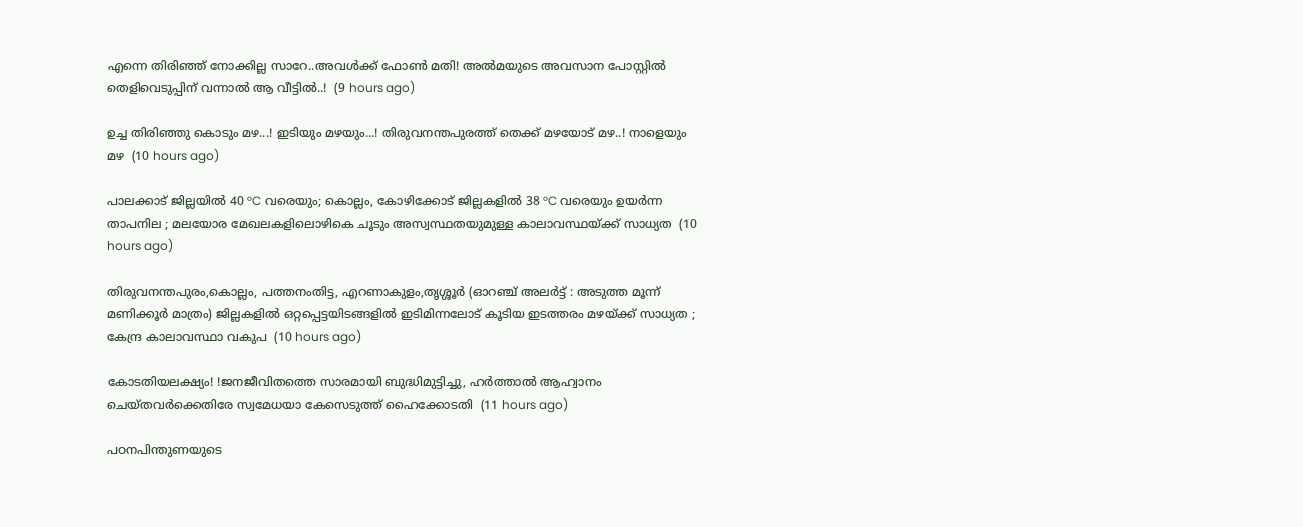എന്നെ തിരിഞ്ഞ് നോക്കില്ല സാറേ..അവൾക്ക് ഫോൺ മതി! അൽമയുടെ അവസാന പോസ്റ്റിൽ തെളിവെടുപ്പിന് വന്നാൽ ആ വീട്ടിൽ..!  (9 hours ago)

ഉച്ച തിരിഞ്ഞു കൊടും മഴ...! ഇടിയും മഴയും...! തിരുവനന്തപുരത്ത് തെക്ക് മഴയോട് മഴ..! നാളെയും മഴ  (10 hours ago)

പാലക്കാട് ജില്ലയിൽ 40 °C വരെയും; കൊല്ലം, കോഴിക്കോട് ജില്ലകളിൽ 38 °C വരെയും ഉയർന്ന താപനില ; മലയോര മേഖലകളിലൊഴികെ ചൂടും അസ്വസ്ഥതയുമുള്ള കാലാവസ്ഥയ്ക്ക് സാധ്യത  (10 hours ago)

തിരുവനന്തപുരം,കൊല്ലം, പത്തനംതിട്ട, എറണാകുളം,തൃശ്ശൂർ (ഓറഞ്ച് അലർട്ട് : അടുത്ത മൂന്ന്‌ മണിക്കൂർ മാത്രം) ജില്ലകളിൽ ഒറ്റപ്പെട്ടയിടങ്ങളിൽ ഇടിമിന്നലോട് കൂടിയ ഇടത്തരം മഴയ്ക്ക് സാധ്യത ; കേന്ദ്ര കാലാവസ്ഥാ വകുപ  (10 hours ago)

കോടതിയലക്ഷ്യം! !ജനജീവിതത്തെ സാരമായി ബുദ്ധിമുട്ടിച്ചു, ഹർത്താൽ ആഹ്വാനം ചെയ്തവർക്കെതിരേ സ്വമേധയാ കേസെടുത്ത് ഹൈക്കോടതി  (11 hours ago)

പഠനപിന്തുണയുടെ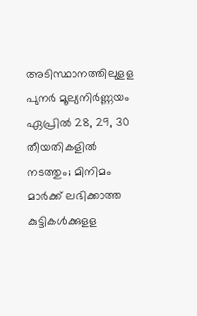അടിസ്ഥാനത്തിലുളള പുനർ മൂല്യനിർണ്ണയം ഏപ്രിൽ 28, 29, 30 തീയതികളിൽ നടത്തും; മിനിമം മാർക്ക് ലഭിക്കാത്ത കുട്ടികൾക്കുളള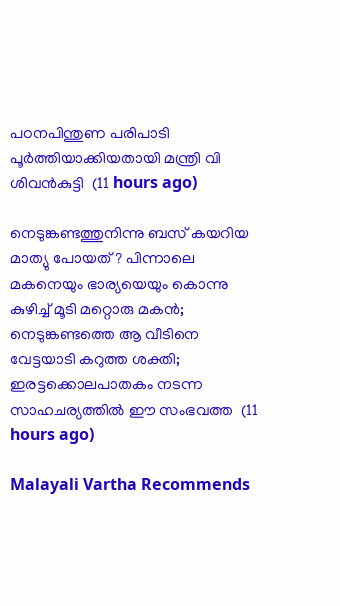പഠനപിന്തുണ പരിപാടി പൂർത്തിയാക്കിയതായി മന്ത്രി വി ശിവൻകുട്ടി  (11 hours ago)

നെടുങ്കണ്ടത്തുനിന്നു ബസ് കയറിയ മാത്യു പോയത് ? പിന്നാലെ മകനെയും ഭാര്യയെയും കൊന്നു കുഴിച്ച് മൂടി മറ്റൊരു മകൻ; നെടുങ്കണ്ടത്തെ ആ വീടിനെ വേട്ടയാടി കറുത്ത ശക്തി; ഇരട്ടക്കൊലപാതകം നടന്ന സാഹചര്യത്തിൽ ഈ സംഭവത്ത  (11 hours ago)

Malayali Vartha Recommends